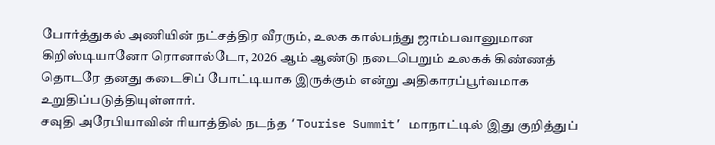போர்த்துகல் அணியின் நட்சத்திர வீரரும், உலக கால்பந்து ஜாம்பவானுமான கிறிஸ்டியானோ ரொனால்டோ, 2026 ஆம் ஆண்டு நடைபெறும் உலகக் கிண்ணத் தொடரே தனது கடைசிப் போட்டியாக இருக்கும் என்று அதிகாரப்பூர்வமாக உறுதிப்படுத்தியுள்ளார்.
சவுதி அரேபியாவின் ரியாத்தில் நடந்த ‘Tourise Summit’ மாநாட்டில் இது குறித்துப்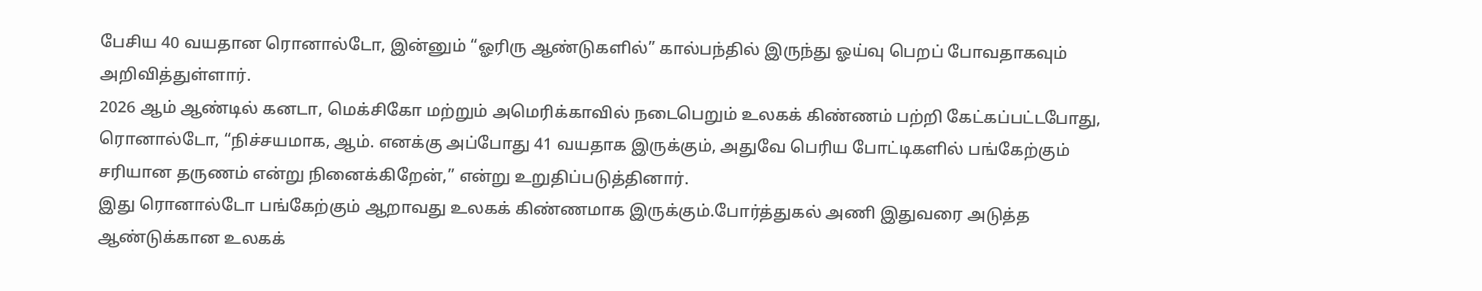பேசிய 40 வயதான ரொனால்டோ, இன்னும் “ஓரிரு ஆண்டுகளில்” கால்பந்தில் இருந்து ஓய்வு பெறப் போவதாகவும் அறிவித்துள்ளார்.
2026 ஆம் ஆண்டில் கனடா, மெக்சிகோ மற்றும் அமெரிக்காவில் நடைபெறும் உலகக் கிண்ணம் பற்றி கேட்கப்பட்டபோது, ரொனால்டோ, “நிச்சயமாக, ஆம். எனக்கு அப்போது 41 வயதாக இருக்கும், அதுவே பெரிய போட்டிகளில் பங்கேற்கும் சரியான தருணம் என்று நினைக்கிறேன்,” என்று உறுதிப்படுத்தினார்.
இது ரொனால்டோ பங்கேற்கும் ஆறாவது உலகக் கிண்ணமாக இருக்கும்.போர்த்துகல் அணி இதுவரை அடுத்த ஆண்டுக்கான உலகக்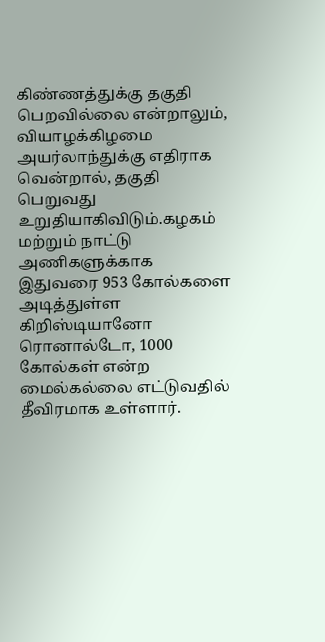கிண்ணத்துக்கு தகுதி பெறவில்லை என்றாலும், வியாழக்கிழமை அயர்லாந்துக்கு எதிராக வென்றால், தகுதி பெறுவது உறுதியாகிவிடும்.கழகம் மற்றும் நாட்டு அணிகளுக்காக இதுவரை 953 கோல்களை அடித்துள்ள கிறிஸ்டியானோ ரொனால்டோ, 1000 கோல்கள் என்ற மைல்கல்லை எட்டுவதில் தீவிரமாக உள்ளார்.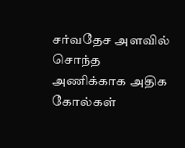சர்வதேச அளவில் சொந்த அணிக்காக அதிக கோல்கள்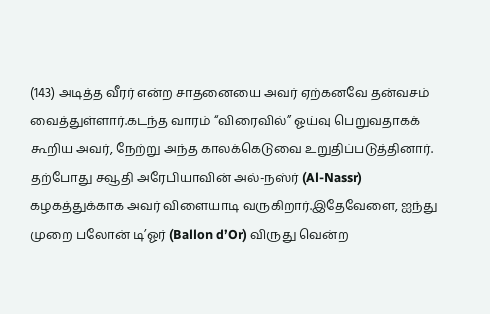(143) அடித்த வீரர் என்ற சாதனையை அவர் ஏற்கனவே தன்வசம் வைத்துள்ளார்.கடந்த வாரம் “விரைவில்” ஓய்வு பெறுவதாகக் கூறிய அவர், நேற்று அந்த காலக்கெடுவை உறுதிப்படுத்தினார்.
தற்போது சவூதி அரேபியாவின் அல்-நஸ்ர் (Al-Nassr) கழகத்துக்காக அவர் விளையாடி வருகிறார்.இதேவேளை, ஐந்து முறை பலோன் டி’ஓர் (Ballon d’Or) விருது வென்ற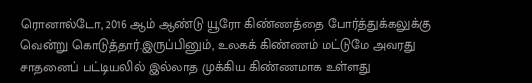ரொனால்டோ, 2016 ஆம் ஆண்டு யூரோ கிண்ணத்தை போர்த்துக்கலுக்கு வென்று கொடுத்தார்.இருப்பினும், உலகக் கிண்ணம் மட்டுமே அவரது சாதனைப் பட்டியலில் இல்லாத முக்கிய கிண்ணமாக உள்ளது